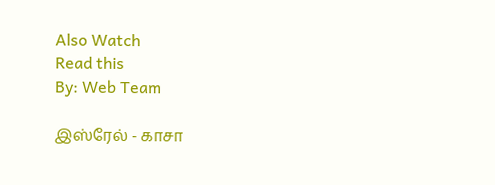Also Watch
Read this
By: Web Team

இஸ்ரேல் - காசா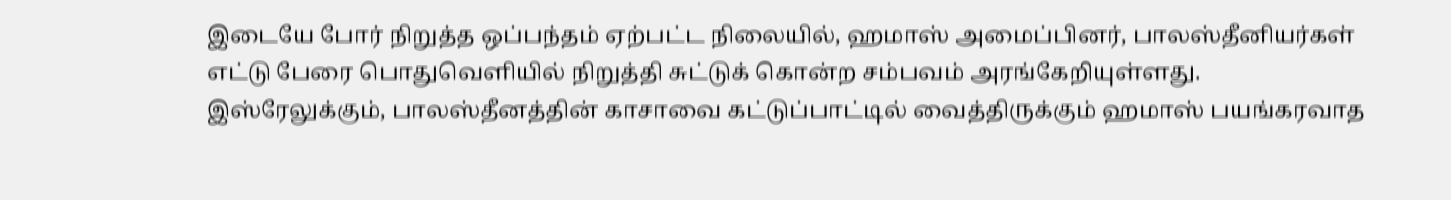இடையே போர் நிறுத்த ஒப்பந்தம் ஏற்பட்ட நிலையில், ஹமாஸ் அமைப்பினர், பாலஸ்தீனியர்கள் எட்டு பேரை பொதுவெளியில் நிறுத்தி சுட்டுக் கொன்ற சம்பவம் அரங்கேறியுள்ளது.
இஸ்ரேலுக்கும், பாலஸ்தீனத்தின் காசாவை கட்டுப்பாட்டில் வைத்திருக்கும் ஹமாஸ் பயங்கரவாத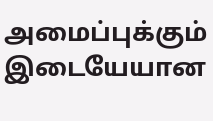அமைப்புக்கும் இடையேயான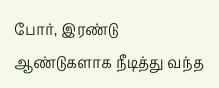போர், இரண்டு ஆண்டுகளாக நீடித்து வந்த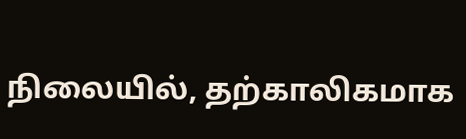நிலையில், தற்காலிகமாக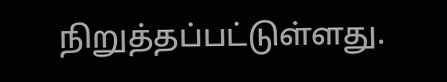நிறுத்தப்பட்டுள்ளது.